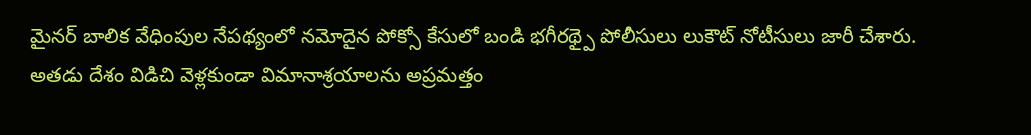మైనర్ బాలిక వేధింపుల నేపథ్యంలో నమోదైన పోక్సో కేసులో బండి భగీరథ్పై పోలీసులు లుకౌట్ నోటీసులు జారీ చేశారు. అతడు దేశం విడిచి వెళ్లకుండా విమానాశ్రయాలను అప్రమత్తం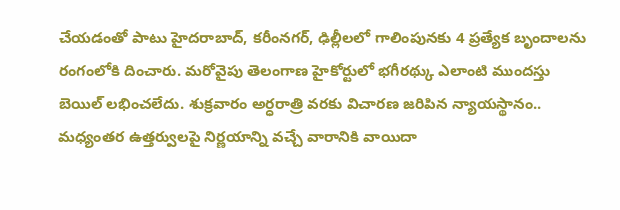చేయడంతో పాటు హైదరాబాద్, కరీంనగర్, ఢిల్లీలలో గాలింపునకు 4 ప్రత్యేక బృందాలను రంగంలోకి దించారు. మరోవైపు తెలంగాణ హైకోర్టులో భగీరథ్కు ఎలాంటి ముందస్తు బెయిల్ లభించలేదు. శుక్రవారం అర్ధరాత్రి వరకు విచారణ జరిపిన న్యాయస్థానం.. మధ్యంతర ఉత్తర్వులపై నిర్ణయాన్ని వచ్చే వారానికి వాయిదా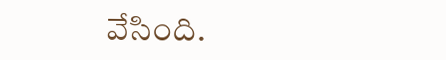వేసింది.